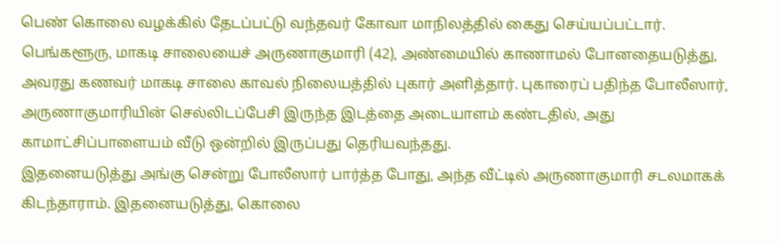பெண் கொலை வழக்கில் தேடப்பட்டு வந்தவர் கோவா மாநிலத்தில் கைது செய்யப்பட்டார்.
பெங்களூரு, மாகடி சாலையைச் அருணாகுமாரி (42), அண்மையில் காணாமல் போனதையடுத்து, அவரது கணவர் மாகடி சாலை காவல் நிலையத்தில் புகார் அளித்தார். புகாரைப் பதிந்த போலீஸார், அருணாகுமாரியின் செல்லிடப்பேசி இருந்த இடத்தை அடையாளம் கண்டதில், அது காமாட்சிப்பாளையம் வீடு ஒன்றில் இருப்பது தெரியவந்தது.
இதனையடுத்து அங்கு சென்று போலீஸார் பார்த்த போது, அந்த வீட்டில் அருணாகுமாரி சடலமாகக் கிடந்தாராம். இதனையடுத்து, கொலை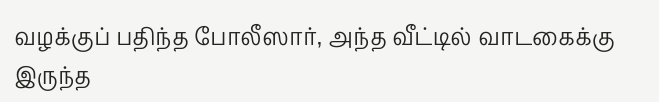வழக்குப் பதிந்த போலீஸார், அந்த வீட்டில் வாடகைக்கு இருந்த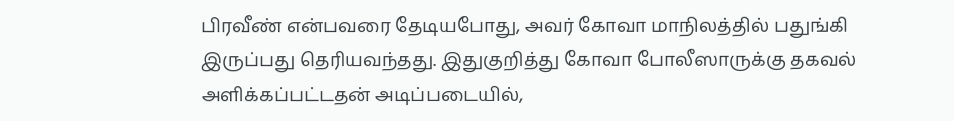பிரவீண் என்பவரை தேடியபோது, அவர் கோவா மாநிலத்தில் பதுங்கி இருப்பது தெரியவந்தது. இதுகுறித்து கோவா போலீஸாருக்கு தகவல் அளிக்கப்பட்டதன் அடிப்படையில்,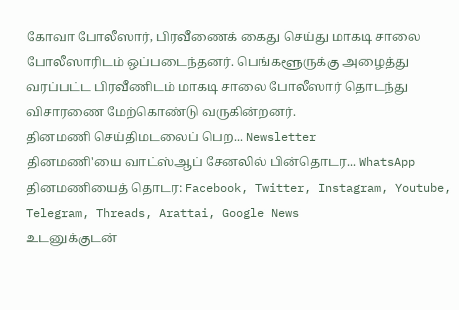கோவா போலீஸார், பிரவீணைக் கைது செய்து மாகடி சாலை போலீஸாரிடம் ஒப்படைந்தனர். பெங்களூருக்கு அழைத்து வரப்பட்ட பிரவீணிடம் மாகடி சாலை போலீஸார் தொடந்து விசாரணை மேற்கொண்டு வருகின்றனர்.
தினமணி செய்திமடலைப் பெற... Newsletter
தினமணி'யை வாட்ஸ்ஆப் சேனலில் பின்தொடர... WhatsApp
தினமணியைத் தொடர: Facebook, Twitter, Instagram, Youtube, Telegram, Threads, Arattai, Google News
உடனுக்குடன்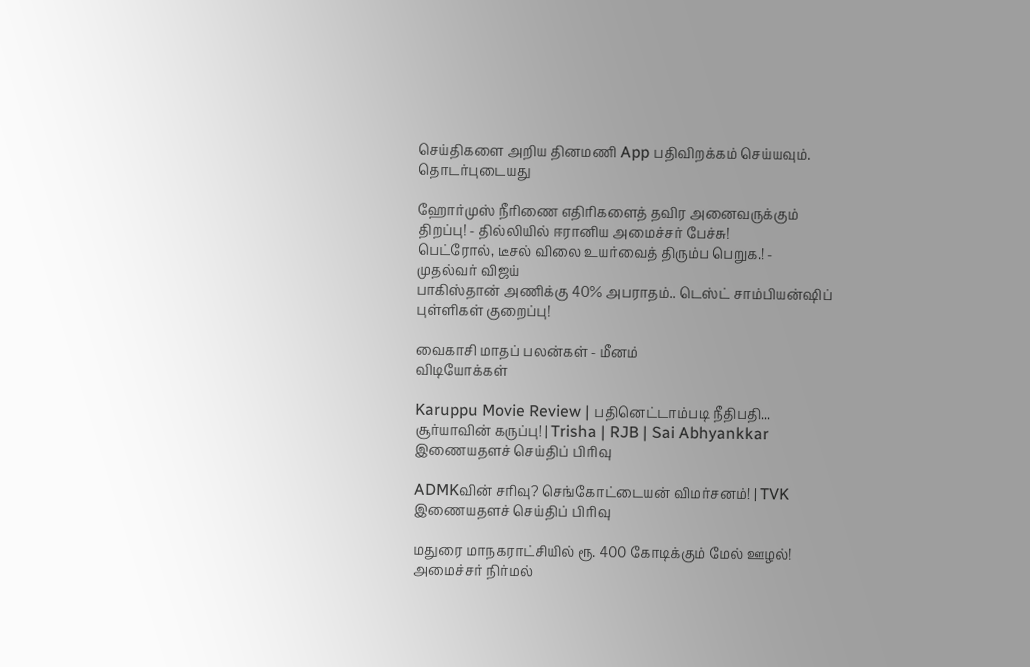செய்திகளை அறிய தினமணி App பதிவிறக்கம் செய்யவும்.
தொடர்புடையது

ஹோர்முஸ் நீரிணை எதிரிகளைத் தவிர அனைவருக்கும் திறப்பு! - தில்லியில் ஈரானிய அமைச்சர் பேச்சு!
பெட்ரோல், டீசல் விலை உயர்வைத் திரும்ப பெறுக.! - முதல்வர் விஜய்
பாகிஸ்தான் அணிக்கு 40% அபராதம்.. டெஸ்ட் சாம்பியன்ஷிப் புள்ளிகள் குறைப்பு!

வைகாசி மாதப் பலன்கள் - மீனம்
விடியோக்கள்

Karuppu Movie Review | பதினெட்டாம்படி நீதிபதி... சூர்யாவின் கருப்பு! | Trisha | RJB | Sai Abhyankkar
இணையதளச் செய்திப் பிரிவு

ADMKவின் சரிவு? செங்கோட்டையன் விமர்சனம்! | TVK
இணையதளச் செய்திப் பிரிவு

மதுரை மாநகராட்சியில் ரூ. 400 கோடிக்கும் மேல் ஊழல்! அமைச்சர் நிர்மல்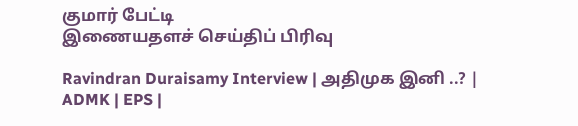குமார் பேட்டி
இணையதளச் செய்திப் பிரிவு

Ravindran Duraisamy Interview | அதிமுக இனி ..? | ADMK | EPS |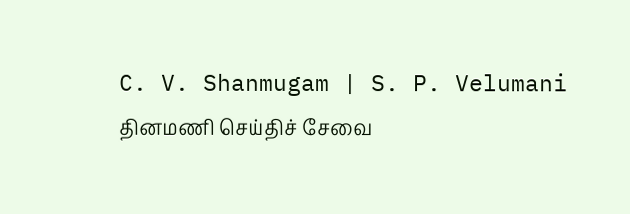C. V. Shanmugam | S. P. Velumani
தினமணி செய்திச் சேவை